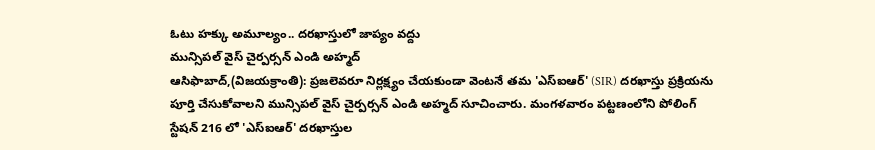ఓటు హక్కు అమూల్యం.. దరఖాస్తులో జాప్యం వద్దు
మున్సిపల్ వైస్ చైర్పర్సన్ ఎండి అహ్మద్
ఆసిఫాబాద్,(విజయక్రాంతి): ప్రజలెవరూ నిర్లక్ష్యం చేయకుండా వెంటనే తమ 'ఎస్ఐఆర్' (SIR) దరఖాస్తు ప్రక్రియను పూర్తి చేసుకోవాలని మున్సిపల్ వైస్ చైర్పర్సన్ ఎండి అహ్మద్ సూచించారు. మంగళవారం పట్టణంలోని పోలింగ్ స్టేషన్ 216 లో 'ఎస్ఐఆర్' దరఖాస్తుల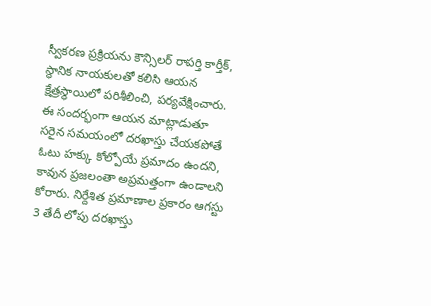స్వీకరణ ప్రక్రియను కౌన్సిలర్ రాపర్తి కార్తీక్, స్థానిక నాయకులతో కలిసి ఆయన క్షేత్రస్థాయిలో పరిశీలించి, పర్యవేక్షించారు.
ఈ సందర్భంగా ఆయన మాట్లాడుతూ సరైన సమయంలో దరఖాస్తు చేయకపోతే ఓటు హక్కు కోల్పోయే ప్రమాదం ఉందని, కావున ప్రజలంతా అప్రమత్తంగా ఉండాలని కోరారు. నిర్దేశిత ప్రమాణాల ప్రకారం ఆగస్టు 3 తేదీ లోపు దరఖాస్తు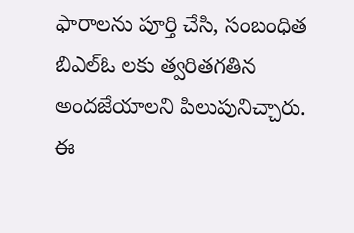ఫారాలను పూర్తి చేసి, సంబంధిత బిఎల్ఓ లకు త్వరితగతిన అందజేయాలని పిలుపునిచ్చారు. ఈ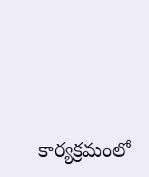కార్యక్రమంలో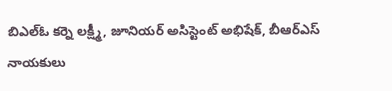బిఎల్ఓ కర్నె లక్ష్మీ, జూనియర్ అసిస్టెంట్ అభిషేక్, బీఆర్ఎస్ నాయకులు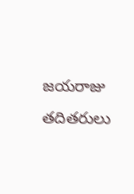జయరాజు తదితరులు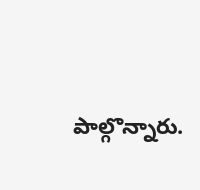పాల్గొన్నారు.